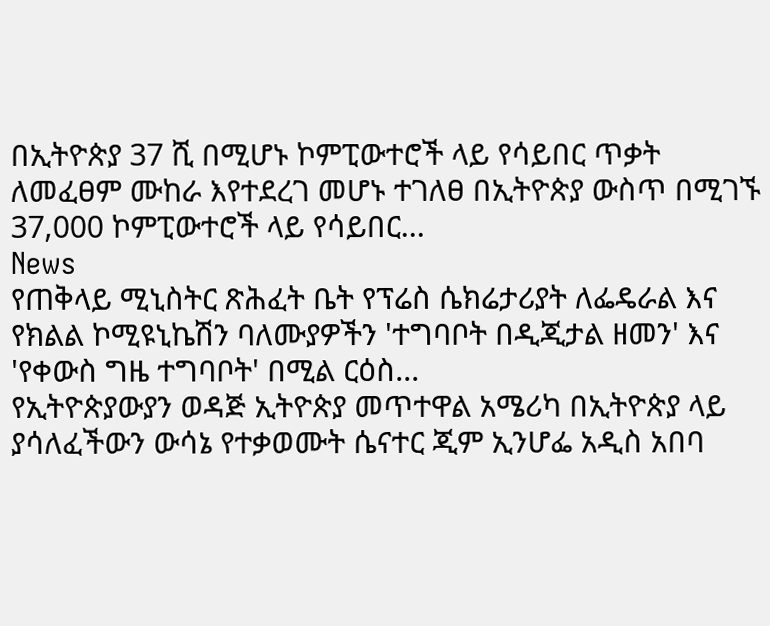በኢትዮጵያ 37 ሺ በሚሆኑ ኮምፒውተሮች ላይ የሳይበር ጥቃት ለመፈፀም ሙከራ እየተደረገ መሆኑ ተገለፀ በኢትዮጵያ ውስጥ በሚገኙ 37‚000 ኮምፒውተሮች ላይ የሳይበር...
News
የጠቅላይ ሚኒስትር ጽሕፈት ቤት የፕሬስ ሴክሬታሪያት ለፌዴራል እና የክልል ኮሚዩኒኬሽን ባለሙያዎችን 'ተግባቦት በዲጂታል ዘመን' እና 'የቀውስ ግዜ ተግባቦት' በሚል ርዕስ...
የኢትዮጵያውያን ወዳጅ ኢትዮጵያ መጥተዋል አሜሪካ በኢትዮጵያ ላይ ያሳለፈችውን ውሳኔ የተቃወሙት ሴናተር ጂም ኢንሆፌ አዲስ አበባ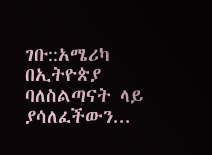ገቡ::አሜሪካ በኢትዮጵያ ባለስልጣናት ላይ ያሳለፈችውን...